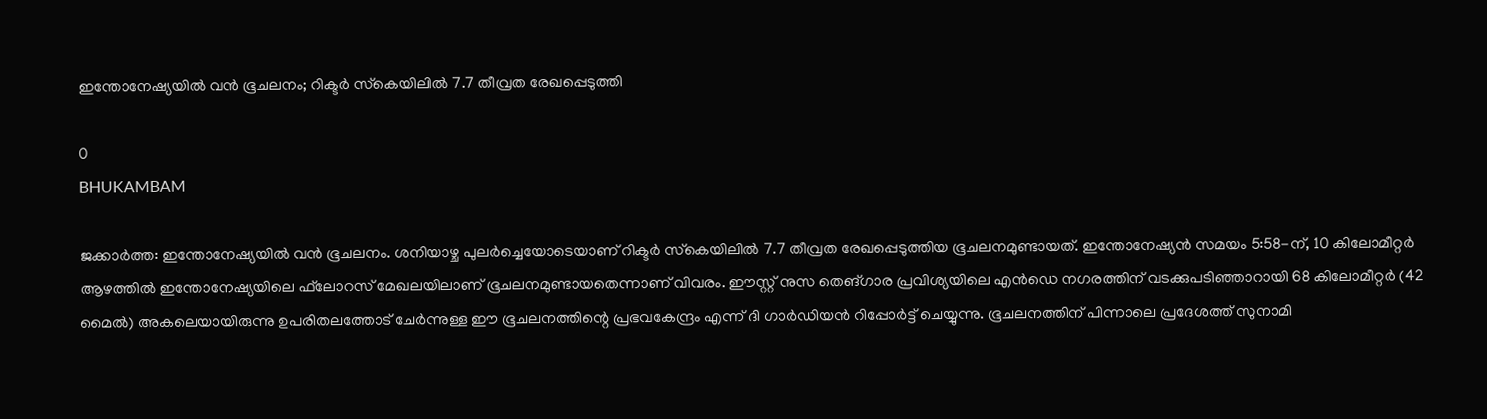ഇന്തോനേഷ്യയില്‍ വന്‍ ഭൂചലനം; റിക്ടര്‍ സ്‌കെയിലില്‍ 7.7 തീവ്രത രേഖപ്പെടുത്തി

0
BHUKAMBAM

ജക്കാര്‍ത്ത: ഇന്തോനേഷ്യയില്‍ വന്‍ ഭൂചലനം. ശനിയാഴ്ച പുലര്‍ച്ചെയോടെയാണ് റിക്ടര്‍ സ്‌കെയിലില്‍ 7.7 തീവ്രത രേഖപ്പെടുത്തിയ ഭൂചലനമുണ്ടായത്. ഇന്തോനേഷ്യന്‍ സമയം 5:58-ന്, 10 കിലോമീറ്റര്‍ ആഴത്തില്‍ ഇന്തോനേഷ്യയിലെ ഫ്‌ലോറസ് മേഖലയിലാണ് ഭൂചലനമുണ്ടായതെന്നാണ് വിവരം. ഈസ്റ്റ് നുസ തെങ്ഗാര പ്രവിശ്യയിലെ എന്‍ഡെ നഗരത്തിന് വടക്കുപടിഞ്ഞാറായി 68 കിലോമീറ്റര്‍ (42 മൈല്‍) അകലെയായിരുന്നു ഉപരിതലത്തോട് ചേര്‍ന്നുള്ള ഈ ഭൂചലനത്തിന്റെ പ്രഭവകേന്ദ്രം എന്ന് ദി ഗാര്‍ഡിയന്‍ റിപ്പോര്‍ട്ട് ചെയ്യുന്നു. ഭൂചലനത്തിന് പിന്നാലെ പ്രദേശത്ത് സുനാമി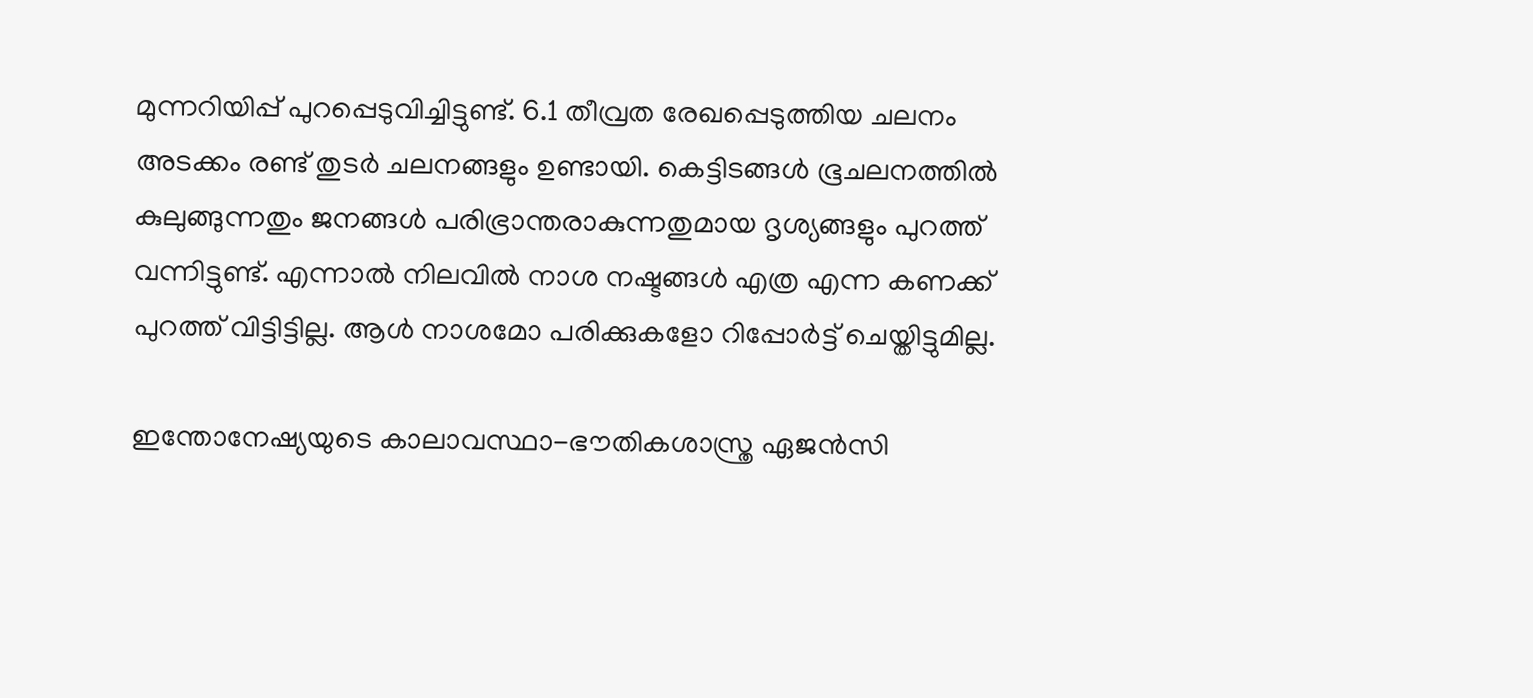മുന്നറിയിപ്പ് പുറപ്പെടുവിച്ചിട്ടുണ്ട്. 6.1 തീവ്രത രേഖപ്പെടുത്തിയ ചലനം അടക്കം രണ്ട് തുടര്‍ ചലനങ്ങളും ഉണ്ടായി. കെട്ടിടങ്ങള്‍ ഭൂചലനത്തില്‍ കുലുങ്ങുന്നതും ജനങ്ങള്‍ പരിഭ്രാന്തരാകുന്നതുമായ ദൃശ്യങ്ങളും പുറത്ത് വന്നിട്ടുണ്ട്. എന്നാല്‍ നിലവില്‍ നാശ നഷ്ടങ്ങള്‍ എത്ര എന്ന കണക്ക് പുറത്ത് വിട്ടിട്ടില്ല. ആള്‍ നാശമോ പരിക്കുകളോ റിപ്പോര്‍ട്ട് ചെയ്തിട്ടുമില്ല.

ഇന്തോനേഷ്യയുടെ കാലാവസ്ഥാ-ഭൗതികശാസ്ത്ര ഏജന്‍സി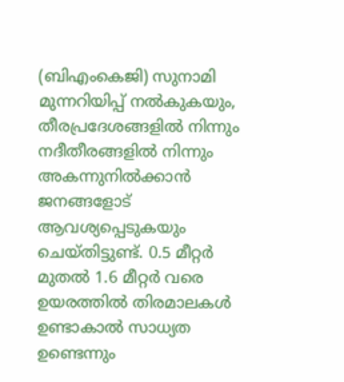(ബിഎംകെജി) സുനാമി മുന്നറിയിപ്പ് നല്‍കുകയും, തീരപ്രദേശങ്ങളില്‍ നിന്നും നദീതീരങ്ങളില്‍ നിന്നും അകന്നുനില്‍ക്കാന്‍ ജനങ്ങളോട് ആവശ്യപ്പെടുകയും ചെയ്തിട്ടുണ്ട്. 0.5 മീറ്റര്‍ മുതല്‍ 1.6 മീറ്റര്‍ വരെ ഉയരത്തില്‍ തിരമാലകള്‍ ഉണ്ടാകാല്‍ സാധ്യത ഉണ്ടെന്നും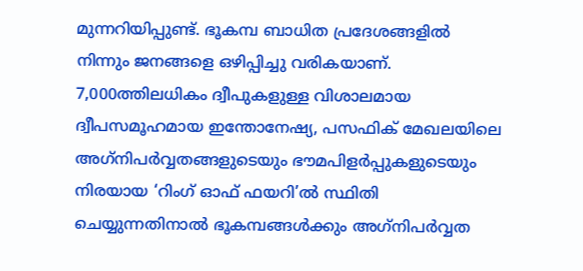മുന്നറിയിപ്പുണ്ട്. ഭൂകമ്പ ബാധിത പ്രദേശങ്ങളില്‍ നിന്നും ജനങ്ങളെ ഒഴിപ്പിച്ചു വരികയാണ്. 7,000ത്തിലധികം ദ്വീപുകളുള്ള വിശാലമായ ദ്വീപസമൂഹമായ ഇന്തോനേഷ്യ, പസഫിക് മേഖലയിലെ അഗ്‌നിപര്‍വ്വതങ്ങളുടെയും ഭൗമപിളര്‍പ്പുകളുടെയും  നിരയായ ‘റിംഗ് ഓഫ് ഫയറി’ല്‍ സ്ഥിതി ചെയ്യുന്നതിനാല്‍ ഭൂകമ്പങ്ങള്‍ക്കും അഗ്‌നിപര്‍വ്വത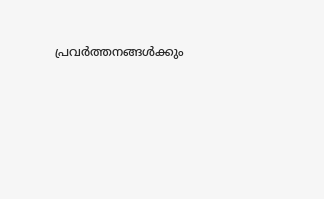പ്രവര്‍ത്തനങ്ങള്‍ക്കും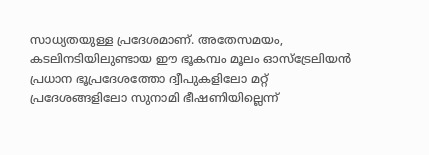സാധ്യതയുള്ള പ്രദേശമാണ്. അതേസമയം, കടലിനടിയിലുണ്ടായ ഈ ഭൂകമ്പം മൂലം ഓസ്ട്രേലിയന്‍ പ്രധാന ഭൂപ്രദേശത്തോ ദ്വീപുകളിലോ മറ്റ് പ്രദേശങ്ങളിലോ സുനാമി ഭീഷണിയില്ലെന്ന്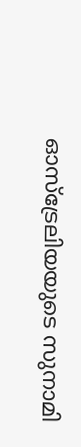ഓസ്ട്രേലിയയുടെ സുനാമി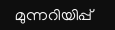മുന്നറിയിപ്പ്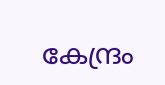കേന്ദ്രം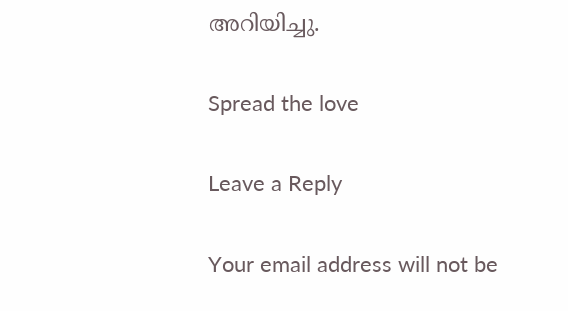അറിയിച്ചു.

Spread the love

Leave a Reply

Your email address will not be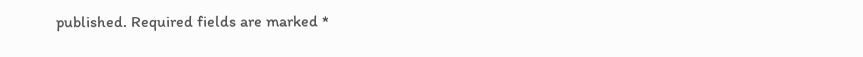published. Required fields are marked *